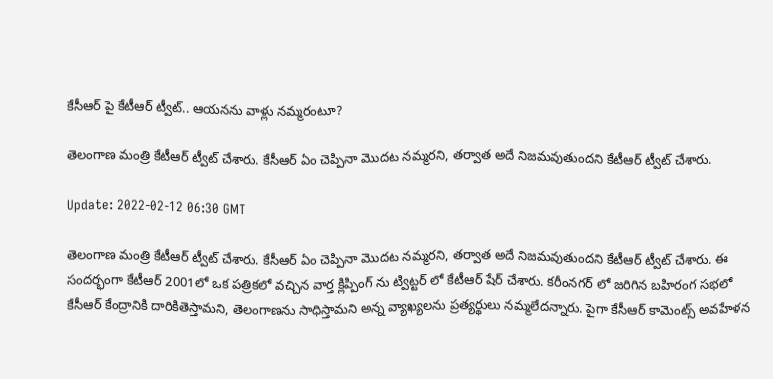కేసీఆర్ పై కేటీఆర్ ట్వీట్.. ఆయనను వాళ్లు నమ్మరంటూ?

తెలంగాణ మంత్రి కేటీఆర్ ట్వీట్ చేశారు. కేసీఆర్ ఏం చెప్పినా మొదట నమ్మరని, తర్వాత అదే నిజమవుతుందని కేటీఆర్ ట్వీట్ చేశారు.

Update: 2022-02-12 06:30 GMT

తెలంగాణ మంత్రి కేటీఆర్ ట్వీట్ చేశారు. కేసీఆర్ ఏం చెప్పినా మొదట నమ్మరని, తర్వాత అదే నిజమవుతుందని కేటీఆర్ ట్వీట్ చేశారు. ఈ సందర్భంగా కేటీఆర్ 2001లో ఒక పత్రికలో వచ్చిన వార్త క్లిప్పింగ్ ను ట్విట్టర్ లో కేటీఆర్ షేర్ చేశారు. కరీంనగర్ లో జరిగిన బహిరంగ సభలో కేసీఆర్ కేంద్రానికి దారికితెస్తామని, తెలంగాణను సాధిస్తామని అన్న వ్యాఖ్యలను ప్రత్యర్థులు నమ్మలేదన్నారు. పైగా కేసీఆర్ కామెంట్స్ అవహేళన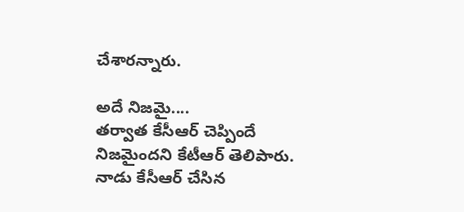చేశారన్నారు.

అదే నిజమై....
తర్వాత కేసీఆర్ చెప్పిందే నిజమైందని కేటీఆర్ తెలిపారు. నాడు కేసీఆర్ చేసిన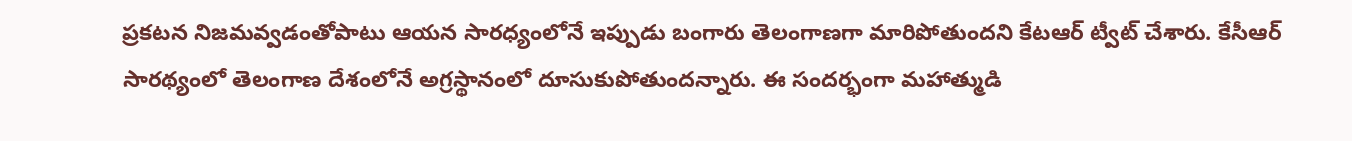ప్రకటన నిజమవ్వడంతోపాటు ఆయన సారధ్యంలోనే ఇప్పుడు బంగారు తెలంగాణగా మారిపోతుందని కేటఆర్ ట్వీట్ చేశారు. కేసీఆర్ సారథ్యంలో తెలంగాణ దేశంలోనే అగ్రస్థానంలో దూసుకుపోతుందన్నారు. ఈ సందర్భంగా మహాత్ముడి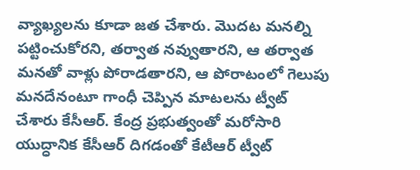వ్యాఖ్యలను కూడా జత చేశారు. మొదట మనల్ని పట్టించుకోరని, తర్వాత నవ్వుతారని, ఆ తర్వాత మనతో వాళ్లు పోరాడతారని, ఆ పోరాటంలో గెలుపు మనదేనంటూ గాంధీ చెప్పిన మాటలను ట్వీట్ చేశారు కేసీఆర్. కేంద్ర ప్రభుత్వంతో మరోసారి యుద్ధానిక కేసీఆర్ దిగడంతో కేటీఆర్ ట్వీట్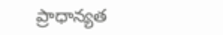ప్రాధాన్యత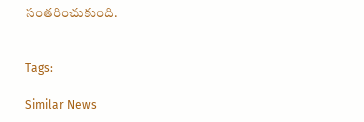సంతరించుకుంది.


Tags:

Similar News